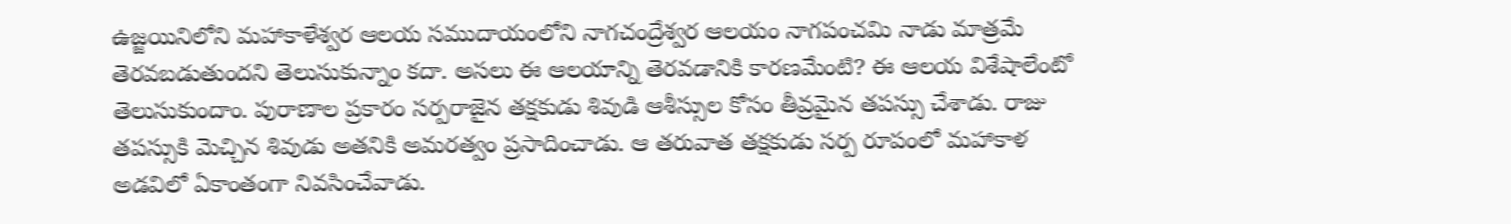ఉజ్జయినిలోని మహాకాళేశ్వర ఆలయ సముదాయంలోని నాగచంద్రేశ్వర ఆలయం నాగపంచమి నాడు మాత్రమే తెరవబడుతుందని తెలుసుకున్నాం కదా. అసలు ఈ ఆలయాన్ని తెరవడానికి కారణమేంటి? ఈ ఆలయ విశేషాలేంటో తెలుసుకుందాం. పురాణాల ప్రకారం సర్పరాజైన తక్షకుడు శివుడి ఆశీస్సుల కోసం తీవ్రమైన తపస్సు చేశాడు. రాజు తపస్సుకి మెచ్చిన శివుడు అతనికి అమరత్వం ప్రసాదించాడు. ఆ తరువాత తక్షకుడు సర్ప రూపంలో మహాకాళ అడవిలో ఏకాంతంగా నివసించేవాడు.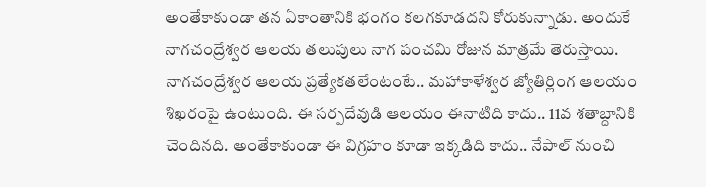అంతేకాకుండా తన ఏకాంతానికి భంగం కలగకూడదని కోరుకున్నాడు. అందుకే నాగచంద్రేశ్వర ఆలయ తలుపులు నాగ పంచమి రోజున మాత్రమే తెరుస్తాయి.
నాగచంద్రేశ్వర ఆలయ ప్రత్యేకతలేంటంటే.. మహాకాళేశ్వర జ్యోతిర్లింగ ఆలయం శిఖరంపై ఉంటుంది. ఈ సర్పదేవుడి ఆలయం ఈనాటిది కాదు.. 11వ శతాబ్దానికి చెందినది. అంతేకాకుండా ఈ విగ్రహం కూడా ఇక్కడిది కాదు.. నేపాల్ నుంచి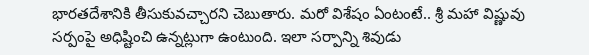భారతదేశానికి తీసుకువచ్చారని చెబుతారు. మరో విశేషం ఏంటంటే.. శ్రీ మహా విష్ణువు సర్పంపై అధిష్టించి ఉన్నట్లుగా ఉంటుంది. ఇలా సర్పాన్ని శివుడు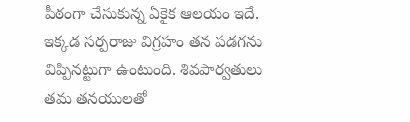పీఠంగా చేసుకున్న ఏకైక ఆలయం ఇదే. ఇక్కడ సర్పరాజు విగ్రహం తన పడగను విప్పినట్టుగా ఉంటుంది. శివపార్వతులు తమ తనయులతో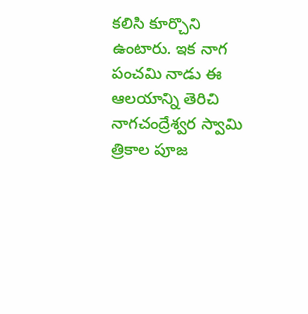కలిసి కూర్చొని ఉంటారు. ఇక నాగ పంచమి నాడు ఈ ఆలయాన్ని తెరిచి నాగచంద్రేశ్వర స్వామి త్రికాల పూజ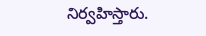నిర్వహిస్తారు.